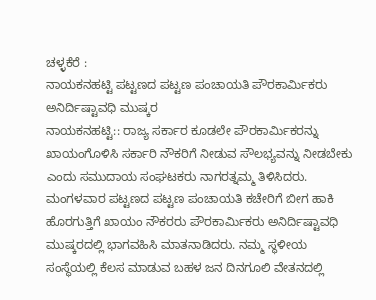ಚಳ್ಳಕೆರೆ :
ನಾಯಕನಹಟ್ಟಿ ಪಟ್ಟಣದ ಪಟ್ಟಣ ಪಂಚಾಯತಿ ಪೌರಕಾರ್ಮಿಕರು ಅನಿರ್ದಿಷ್ಟಾವಧಿ ಮುಷ್ಕರ
ನಾಯಕನಹಟ್ಟಿ:: ರಾಜ್ಯ ಸರ್ಕಾರ ಕೂಡಲೇ ಪೌರಕಾರ್ಮಿಕರನ್ನು ಖಾಯಂಗೊಳಿಸಿ ಸರ್ಕಾರಿ ನೌಕರಿಗೆ ನೀಡುವ ಸೌಲಭ್ಯವನ್ನು ನೀಡಬೇಕು ಎಂದು ಸಮುದಾಯ ಸಂಘಟಕರು ನಾಗರತ್ನಮ್ಮ ತಿಳಿಸಿದರು.
ಮಂಗಳವಾರ ಪಟ್ಟಣದ ಪಟ್ಟಣ ಪಂಚಾಯತಿ ಕಚೇರಿಗೆ ಬೀಗ ಹಾಕಿ ಹೊರಗುತ್ತಿಗೆ ಖಾಯಂ ನೌಕರರು ಪೌರಕಾರ್ಮಿಕರು ಅನಿರ್ದಿಷ್ಟಾವಧಿ ಮುಷ್ಕರದಲ್ಲಿ ಭಾಗವಹಿಸಿ ಮಾತನಾಡಿದರು. ನಮ್ಮ ಸ್ಥಳೀಯ ಸಂಸ್ಥೆಯಲ್ಲಿ ಕೆಲಸ ಮಾಡುವ ಬಹಳ ಜನ ದಿನಗೂಲಿ ವೇತನದಲ್ಲಿ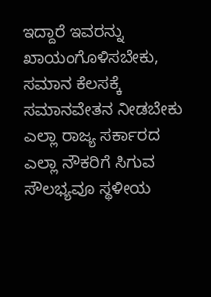ಇದ್ದಾರೆ ಇವರನ್ನು ಖಾಯಂಗೊಳಿಸಬೇಕು, ಸಮಾನ ಕೆಲಸಕ್ಕೆ ಸಮಾನವೇತನ ನೀಡಬೇಕು ಎಲ್ಲಾ ರಾಜ್ಯ ಸರ್ಕಾರದ ಎಲ್ಲಾ ನೌಕರಿಗೆ ಸಿಗುವ ಸೌಲಭ್ಯವೂ ಸ್ಥಳೀಯ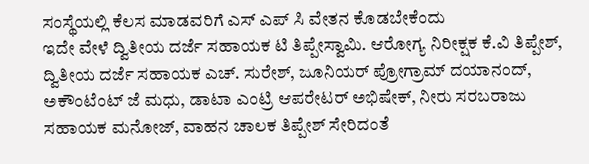ಸಂಸ್ಥೆಯಲ್ಲಿ ಕೆಲಸ ಮಾಡವರಿಗೆ ಎಸ್ ಎಪ್ ಸಿ ವೇತನ ಕೊಡಬೇಕೆಂದು
ಇದೇ ವೇಳೆ ದ್ವಿತೀಯ ದರ್ಜೆ ಸಹಾಯಕ ಟಿ ತಿಪ್ಪೇಸ್ವಾಮಿ. ಆರೋಗ್ಯ ನಿರೀಕ್ಷಕ ಕೆ.ವಿ ತಿಪ್ಪೇಶ್, ದ್ವಿತೀಯ ದರ್ಜೆ ಸಹಾಯಕ ಎಚ್. ಸುರೇಶ್, ಜೂನಿಯರ್ ಪ್ರೋಗ್ರಾಮ್ ದಯಾನಂದ್, ಅಕೌಂಟೆಂಟ್ ಜೆ ಮಧು, ಡಾಟಾ ಎಂಟ್ರಿ ಆಪರೇಟರ್ ಅಭಿಷೇಕ್, ನೀರು ಸರಬರಾಜು ಸಹಾಯಕ ಮನೋಜ್, ವಾಹನ ಚಾಲಕ ತಿಪ್ಪೇಶ್ ಸೇರಿದಂತೆ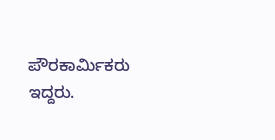ಪೌರಕಾರ್ಮಿಕರು ಇದ್ದರು.